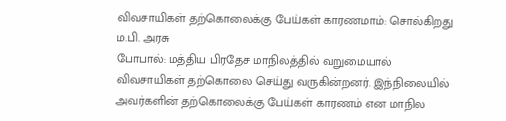விவசாயிகள் தற்கொலைக்கு பேய்கள் காரணமாம்: சொல்கிறது ம.பி. அரசு
போபால்: மத்திய பிரதேச மாநிலத்தில் வறுமையால் விவசாயிகள் தற்கொலை செய்து வருகின்றனர். இந்நிலையில் அவர்களின் தற்கொலைக்கு பேய்கள் காரணம் என மாநில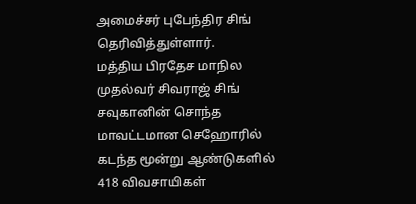அமைச்சர் புபேந்திர சிங் தெரிவித்துள்ளார்.
மத்திய பிரதேச மாநில முதல்வர் சிவராஜ் சிங் சவுகானின் சொந்த மாவட்டமான செஹோரில் கடந்த மூன்று ஆண்டுகளில் 418 விவசாயிகள்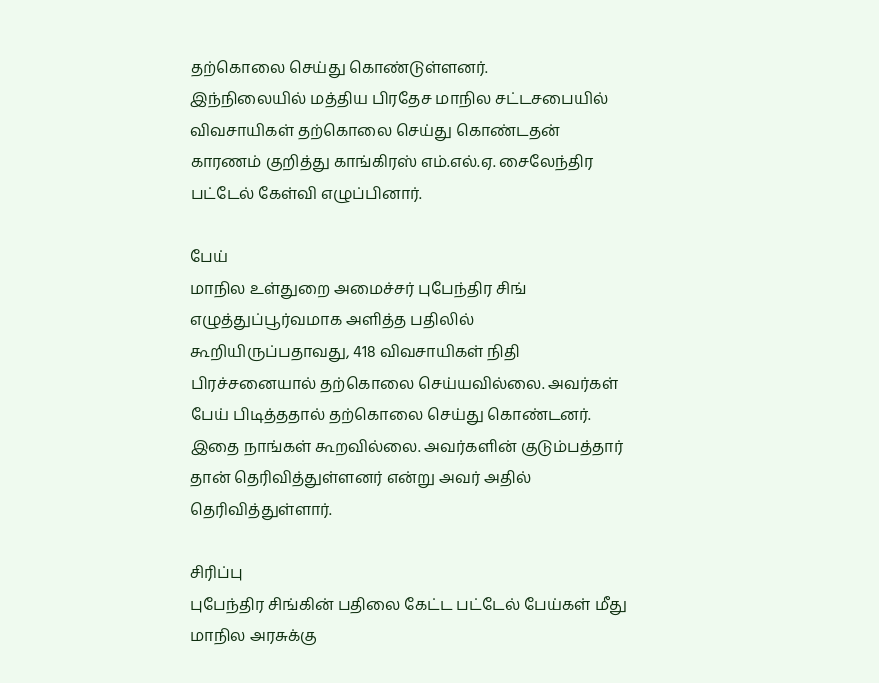தற்கொலை செய்து கொண்டுள்ளனர்.
இந்நிலையில் மத்திய பிரதேச மாநில சட்டசபையில் விவசாயிகள் தற்கொலை செய்து கொண்டதன் காரணம் குறித்து காங்கிரஸ் எம்.எல்.ஏ. சைலேந்திர பட்டேல் கேள்வி எழுப்பினார்.

பேய்
மாநில உள்துறை அமைச்சர் புபேந்திர சிங் எழுத்துப்பூர்வமாக அளித்த பதிலில் கூறியிருப்பதாவது, 418 விவசாயிகள் நிதி பிரச்சனையால் தற்கொலை செய்யவில்லை. அவர்கள் பேய் பிடித்ததால் தற்கொலை செய்து கொண்டனர். இதை நாங்கள் கூறவில்லை. அவர்களின் குடும்பத்தார் தான் தெரிவித்துள்ளனர் என்று அவர் அதில் தெரிவித்துள்ளார்.

சிரிப்பு
புபேந்திர சிங்கின் பதிலை கேட்ட பட்டேல் பேய்கள் மீது மாநில அரசுக்கு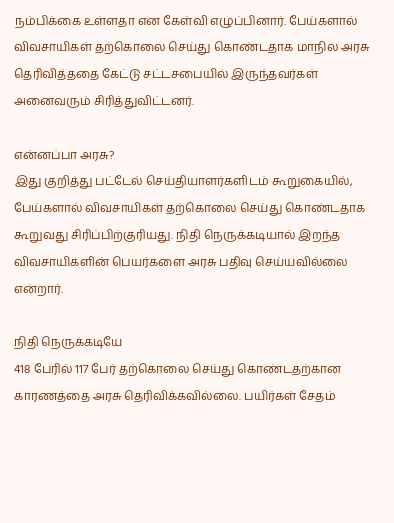நம்பிக்கை உள்ளதா என கேள்வி எழுப்பினார். பேய்களால் விவசாயிகள் தற்கொலை செய்து கொண்டதாக மாநில அரசு தெரிவித்ததை கேட்டு சட்டசபையில் இருந்தவர்கள் அனைவரும் சிரித்துவிட்டனர்.

என்னப்பா அரசு?
இது குறித்து பட்டேல் செய்தியாளர்களிடம் கூறுகையில், பேய்களால் விவசாயிகள் தற்கொலை செய்து கொண்டதாக கூறுவது சிரிப்பிற்குரியது. நிதி நெருக்கடியால் இறந்த விவசாயிகளின் பெயர்களை அரசு பதிவு செய்யவில்லை என்றார்.

நிதி நெருக்கடியே
418 பேரில் 117 பேர் தற்கொலை செய்து கொண்டதற்கான காரணத்தை அரசு தெரிவிக்கவில்லை. பயிர்கள் சேதம்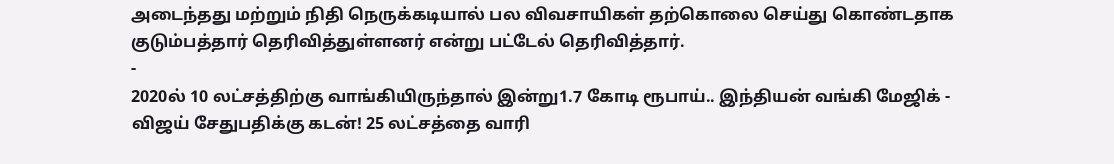அடைந்தது மற்றும் நிதி நெருக்கடியால் பல விவசாயிகள் தற்கொலை செய்து கொண்டதாக குடும்பத்தார் தெரிவித்துள்ளனர் என்று பட்டேல் தெரிவித்தார்.
-
2020ல் 10 லட்சத்திற்கு வாங்கியிருந்தால் இன்று1.7 கோடி ரூபாய்.. இந்தியன் வங்கி மேஜிக் -
விஜய் சேதுபதிக்கு கடன்! 25 லட்சத்தை வாரி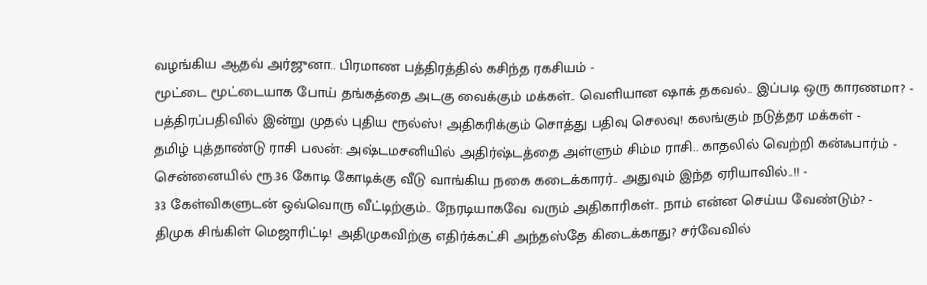வழங்கிய ஆதவ் அர்ஜுனா.. பிரமாண பத்திரத்தில் கசிந்த ரகசியம் -
மூட்டை மூட்டையாக போய் தங்கத்தை அடகு வைக்கும் மக்கள்.. வெளியான ஷாக் தகவல்.. இப்படி ஒரு காரணமா? -
பத்திரப்பதிவில் இன்று முதல் புதிய ரூல்ஸ்! அதிகரிக்கும் சொத்து பதிவு செலவு! கலங்கும் நடுத்தர மக்கள் -
தமிழ் புத்தாண்டு ராசி பலன்: அஷ்டமசனியில் அதிர்ஷ்டத்தை அள்ளும் சிம்ம ராசி.. காதலில் வெற்றி கன்ஃபார்ம் -
சென்னையில் ரூ.36 கோடி கோடிக்கு வீடு வாங்கிய நகை கடைக்காரர்.. அதுவும் இந்த ஏரியாவில்..!! -
33 கேள்விகளுடன் ஒவ்வொரு வீட்டிற்கும்.. நேரடியாகவே வரும் அதிகாரிகள்.. நாம் என்ன செய்ய வேண்டும்? -
திமுக சிங்கிள் மெஜாரிட்டி! அதிமுகவிற்கு எதிர்க்கட்சி அந்தஸ்தே கிடைக்காது? சர்வேவில்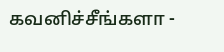கவனிச்சீங்களா -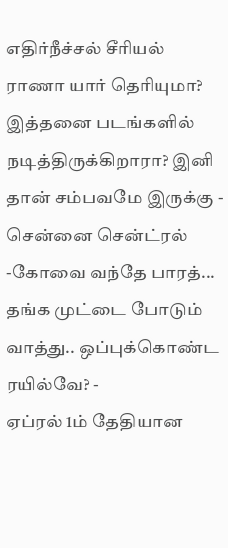எதிர்நீச்சல் சீரியல் ராணா யார் தெரியுமா? இத்தனை படங்களில் நடித்திருக்கிறாரா? இனி தான் சம்பவமே இருக்கு -
சென்னை சென்ட்ரல் -கோவை வந்தே பாரத்... தங்க முட்டை போடும் வாத்து.. ஒப்புக்கொண்ட ரயில்வே? -
ஏப்ரல் 1ம் தேதியான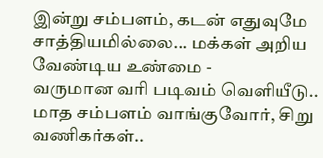இன்று சம்பளம், கடன் எதுவுமே சாத்தியமில்லை... மக்கள் அறிய வேண்டிய உண்மை -
வருமான வரி படிவம் வெளியீடு.. மாத சம்பளம் வாங்குவோர், சிறு வணிகர்கள்..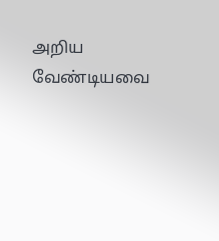அறிய வேண்டியவை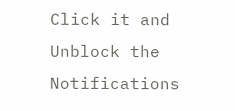Click it and Unblock the Notifications